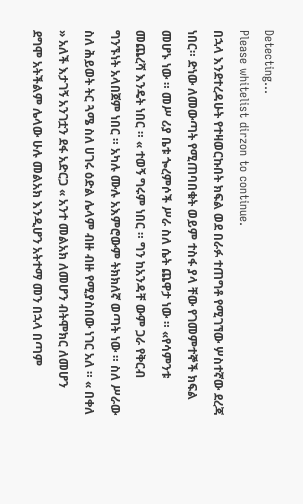Detecting...
Please whitelist dirzon to continue.
በኋላ እንደተረዳሁት የተዛወርኩበት ክፍል ወደ በራፉ ተጠግቶ የሚገኘው ሦስተኛው ደረጃ ነበር። ድነው ለመውጣት የሚጠባበቁት ወይም ተስፋ ያላ ቸው የገመምተኞች ክፍል መሆኑ ነው ። መሥ ሪያ ቤቱ ጐረምሶች ሥራ ስለ ሴት ጨዋታ ነው ። «የሳምንቱ መጨረሻ እንዴት ነበር ። « ተወኝ ግሩም ነበር ። ግን ከአንዳቸ ውም ጋራ የቅርብ ግንኙነት አላበጀም ነበር ። አካሉ ሙሉ አእምሮውም ትክክለኛ ወጣት ነው ። ስለ ሥራው ስለ ሕይወት ትር ጓሜ ስለ ሀገሩ ዕድል ሌላም ብዙ ብዙ የሚያስበው ነገር አለ ። « በቀለ » አለች እታገኝ አንገቷን ደፋ አድርጋ « አንተ መልአክ ለመሆን ብትሞክር ለመሆን ደግሞ አትችልም ሌላው ሁሉ መልአክ እንዲሆን አትተማ መን በኋላ በጣም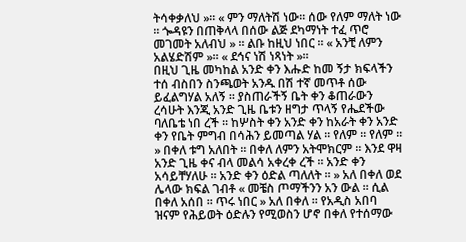ትሳቀቃለህ »። « ምን ማለትሽ ነው። ሰው የለም ማለት ነው ። ጐዳዩን በጠቅላላ በሰው ልጅ ደካማነት ተፈ ጥሮ መገመት አለብህ » ። ልቡ ከዚህ ነበር ። « አንቺ ለምን አልሄድሽም »። « ደኅና ነሽ ነጻነት »።
በዚህ ጊዜ መካከል አንድ ቀን እሑድ ከመ ኝታ ክፍላችን ተሰ ብስበን ስንጫወት አንዱ በሽ ተኛ መጥቶ ሰው ይፈልግሃል አለኝ ። ያስጠራችኝ ቤት ቀን ቆጠራውን ረሳሁት እንጂ አንድ ጊዜ ቤቱን ዘግታ ጥላኝ የሔደችው ባለቤቴ ነበ ረች ። ከሦስት ቀን አንድ ቀን ከአራት ቀን አንድ ቀን የቤት ምግብ በሳሕን ይመጣል ሃል ። የለም ። የለም ። » በቀለ ቱግ አለበት ። በቀለ ለምን አትሞክርም ። እንደ ዋዛ አንድ ጊዜ ቀና ብላ መልሳ አቀረቀ ረች ። አንድ ቀን አሳይቸሃለሁ ። አንድ ቀን ዕድል ጣለለት ። » አለ በቀለ ወደ ሌላው ክፍል ገብቶ « መቼስ ጦማችንን አን ውል ። ሲል በቀለ አሰበ ። ጥሩ ነበር » አለ በቀለ ። የአዲስ አበባ ዝናም የሕይወት ዕድሉን የሚወስን ሆኖ በቀለ የተሰማው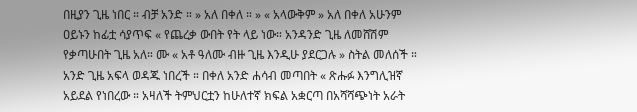በዚያን ጊዜ ነበር ። ብቻ አንድ ። » አለ በቀለ ። » « አላውቅም » አለ በቀለ አሁንም ዐይኑን ከፊቷ ሳያጥፍ « የጨረቃ ውበት የት ላይ ነው። አንዳንድ ጊዜ ለመሸሽም የቃጣሁበት ጊዜ አለ። ሙ « አቶ ዓለሙ ብዙ ጊዜ እንዲሁ ያደርጋሉ » ስትል መለሰች ። አንድ ጊዜ አፍላ ወዳጁ ነበረች ። በቀለ አንድ ሐሳብ መጣበት « ጽሑፉ እንግሊዝኛ አይደል የነበረው ። አዛለች ትምህርቷን ከሁለተኛ ክፍል አቋርጣ በአሻሻጭነት አራት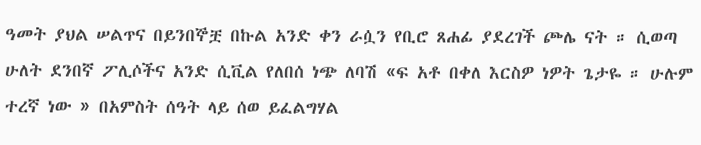ዓመት ያህል ሠልጥና በይንበኞቿ በኩል አንድ ቀን ራሷን የቢሮ ጸሐፊ ያደረገች ጮሌ ናት ። ሲወጣ ሁለት ደንበኛ ፖሊሶችና አንድ ሲቪል የለበሰ ነጭ ለባሽ «ፍ አቶ በቀለ እርስዎ ነዎት ጌታዬ ። ሁሉም ተረኛ ነው » በአምስት ሰዓት ላይ ሰወ ይፈልግሃል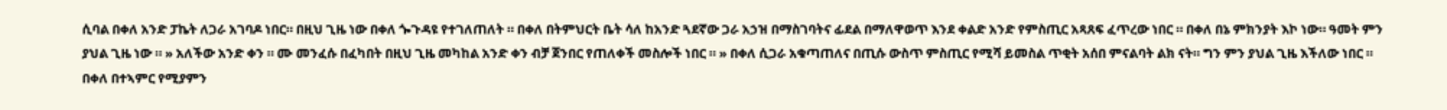ሲባል በቀለ አንድ ፓኬት ለጋራ አገባዶ ነበር። በዚህ ጊዜ ነው በቀለ ጐጉዳዩ የተገለጠለት ። በቀለ በትምህርት ቤት ሳለ ከአንድ ጓደኛው ጋራ አኃዝ በማስገባትና ፊደል በማለዋወጥ እንደ ቀልድ አንድ የምስጢር አጻጸፍ ፈጥረው ነበር ። በቀለ በኔ ምክንያት እኮ ነው። ዓመት ምን ያህል ጊዜ ነው ። » አለችው አንድ ቀን ። ሙ መንፈሱ በፈካበት በዚህ ጊዜ መካከል አንድ ቀን ብቻ ጀንበር የጠለቀች መስሎች ነበር ። » በቀለ ሲጋራ አቁጣጠለና በጢሱ ውስጥ ምስጢር የሚሻ ይመስል ጥቂት አሰበ ምናልባት ልክ ናት። ግን ምን ያህል ጊዜ እችለው ነበር ። በቀለ በተኣምር የሚያምን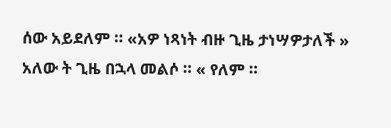ሰው አይደለም ። «አዎ ነጻነት ብዙ ጊዜ ታነሣዎታለች » አለው ት ጊዜ በኋላ መልሶ ። « የለም ።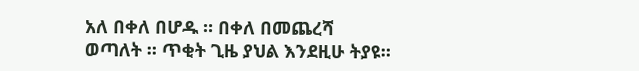አለ በቀለ በሆዱ ። በቀለ በመጨረሻ ወጣለት ። ጥቂት ጊዜ ያህል እንደዚሁ ትያዩ።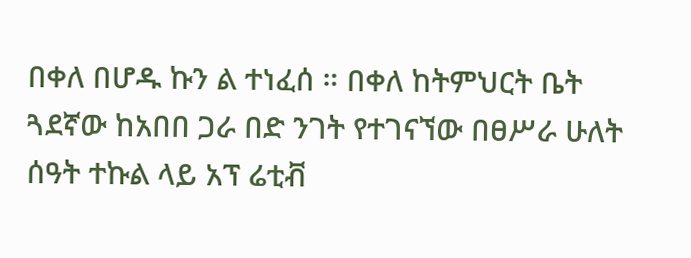በቀለ በሆዱ ኩን ል ተነፈሰ ። በቀለ ከትምህርት ቤት ጓደኛው ከአበበ ጋራ በድ ንገት የተገናኘው በፀሥራ ሁለት ሰዓት ተኩል ላይ አፕ ሬቲቭ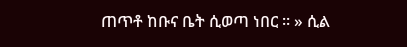ጠጥቶ ከቡና ቤት ሲወጣ ነበር ። » ሲል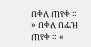በቀለ ጠየቀ ። » በቀለ በፌዝ ጠየቀ ። «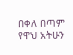በቀለ በጣም የዋህ አትሁን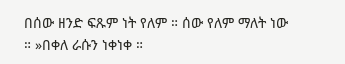በሰው ዘንድ ፍጹም ነት የለም ። ሰው የለም ማለት ነው ። »በቀለ ራሱን ነቀነቀ ።